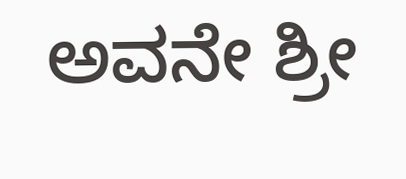ಅವನೇ ಶ್ರೀ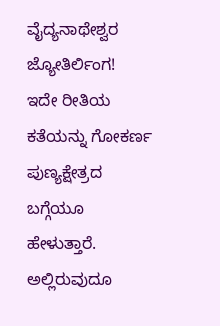ವೈದ್ಯನಾಥೇಶ್ವರ ಜ್ಯೋತಿರ್ಲಿಂಗ!
ಇದೇ ರೀತಿಯ ಕತೆಯನ್ನು ಗೋಕರ್ಣ ಪುಣ್ಯಕ್ಷೇತ್ರದ ಬಗ್ಗೆಯೂ ಹೇಳುತ್ತಾರೆ. ಅಲ್ಲಿರುವುದೂ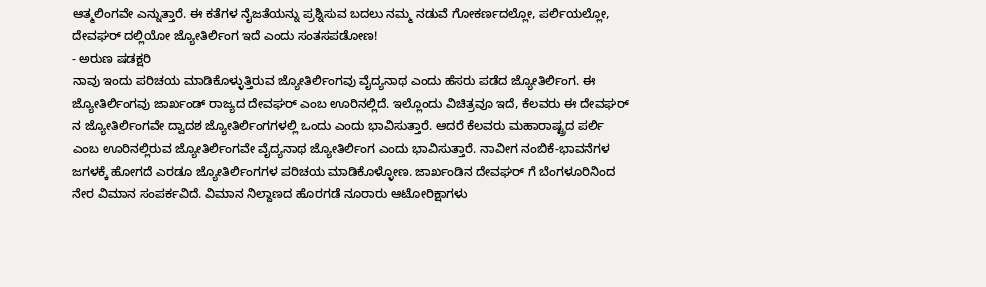ಆತ್ಮಲಿಂಗವೇ ಎನ್ನುತ್ತಾರೆ. ಈ ಕತೆಗಳ ನೈಜತೆಯನ್ನು ಪ್ರಶ್ನಿಸುವ ಬದಲು ನಮ್ಮ ನಡುವೆ ಗೋಕರ್ಣದಲ್ಲೋ, ಪರ್ಲಿಯಲ್ಲೋ, ದೇವಘರ್ ದಲ್ಲಿಯೋ ಜ್ಯೋತಿರ್ಲಿಂಗ ಇದೆ ಎಂದು ಸಂತಸಪಡೋಣ!
- ಅರುಣ ಷಡಕ್ಷರಿ
ನಾವು ಇಂದು ಪರಿಚಯ ಮಾಡಿಕೊಳ್ಳುತ್ತಿರುವ ಜ್ಯೋತಿರ್ಲಿಂಗವು ವೈದ್ಯನಾಥ ಎಂದು ಹೆಸರು ಪಡೆದ ಜ್ಯೋತಿರ್ಲಿಂಗ. ಈ ಜ್ಯೋತಿರ್ಲಿಂಗವು ಜಾರ್ಖಂಡ್ ರಾಜ್ಯದ ದೇವಘರ್ ಎಂಬ ಊರಿನಲ್ಲಿದೆ. ಇಲ್ಲೊಂದು ವಿಚಿತ್ರವೂ ಇದೆ, ಕೆಲವರು ಈ ದೇವಘರ್ ನ ಜ್ಯೋತಿರ್ಲಿಂಗವೇ ದ್ವಾದಶ ಜ್ಯೋತಿರ್ಲಿಂಗಗಳಲ್ಲಿ ಒಂದು ಎಂದು ಭಾವಿಸುತ್ತಾರೆ. ಆದರೆ ಕೆಲವರು ಮಹಾರಾಷ್ಟ್ರದ ಪರ್ಲಿ ಎಂಬ ಊರಿನಲ್ಲಿರುವ ಜ್ಯೋತಿರ್ಲಿಂಗವೇ ವೈದ್ಯನಾಥ ಜ್ಯೋತಿರ್ಲಿಂಗ ಎಂದು ಭಾವಿಸುತ್ತಾರೆ. ನಾವೀಗ ನಂಬಿಕೆ-ಭಾವನೆಗಳ ಜಗಳಕ್ಕೆ ಹೋಗದೆ ಎರಡೂ ಜ್ಯೋತಿರ್ಲಿಂಗಗಳ ಪರಿಚಯ ಮಾಡಿಕೊಳ್ಳೋಣ. ಜಾರ್ಖಂಡಿನ ದೇವಘರ್ ಗೆ ಬೆಂಗಳೂರಿನಿಂದ ನೇರ ವಿಮಾನ ಸಂಪರ್ಕವಿದೆ. ವಿಮಾನ ನಿಲ್ದಾಣದ ಹೊರಗಡೆ ನೂರಾರು ಆಟೋರಿಕ್ಷಾಗಳು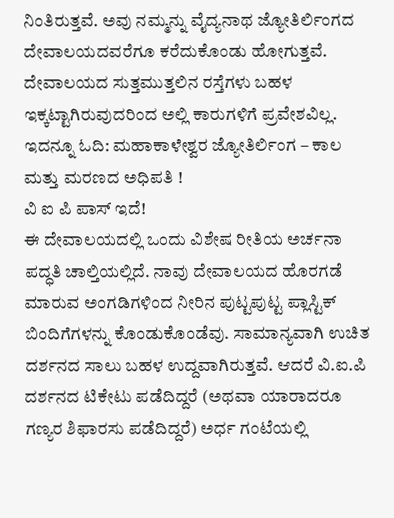ನಿಂತಿರುತ್ತವೆ. ಅವು ನಮ್ಮನ್ನು ವೈದ್ಯನಾಥ ಜ್ಯೋತಿರ್ಲಿಂಗದ ದೇವಾಲಯದವರೆಗೂ ಕರೆದುಕೊಂಡು ಹೋಗುತ್ತವೆ. ದೇವಾಲಯದ ಸುತ್ತಮುತ್ತಲಿನ ರಸ್ತೆಗಳು ಬಹಳ ಇಕ್ಕಟ್ಟಾಗಿರುವುದರಿಂದ ಅಲ್ಲಿ ಕಾರುಗಳಿಗೆ ಪ್ರವೇಶವಿಲ್ಲ.
ಇದನ್ನೂ ಓದಿ: ಮಹಾಕಾಳೇಶ್ವರ ಜ್ಯೋತಿರ್ಲಿಂಗ – ಕಾಲ ಮತ್ತು ಮರಣದ ಅಧಿಪತಿ !
ವಿ ಐ ಪಿ ಪಾಸ್ ಇದೆ!
ಈ ದೇವಾಲಯದಲ್ಲಿ ಒಂದು ವಿಶೇಷ ರೀತಿಯ ಅರ್ಚನಾ ಪದ್ಧತಿ ಚಾಲ್ತಿಯಲ್ಲಿದೆ. ನಾವು ದೇವಾಲಯದ ಹೊರಗಡೆ ಮಾರುವ ಅಂಗಡಿಗಳಿಂದ ನೀರಿನ ಪುಟ್ಟಪುಟ್ಟ ಪ್ಲಾಸ್ಟಿಕ್ ಬಿಂದಿಗೆಗಳನ್ನು ಕೊಂಡುಕೊಂಡೆವು. ಸಾಮಾನ್ಯವಾಗಿ ಉಚಿತ ದರ್ಶನದ ಸಾಲು ಬಹಳ ಉದ್ದವಾಗಿರುತ್ತವೆ. ಆದರೆ ವಿ.ಐ.ಪಿ ದರ್ಶನದ ಟಿಕೇಟು ಪಡೆದಿದ್ದರೆ (ಅಥವಾ ಯಾರಾದರೂ ಗಣ್ಯರ ಶಿಫಾರಸು ಪಡೆದಿದ್ದರೆ) ಅರ್ಧ ಗಂಟೆಯಲ್ಲಿ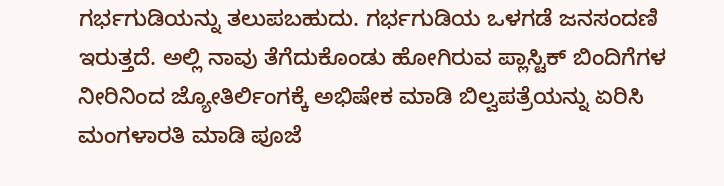ಗರ್ಭಗುಡಿಯನ್ನು ತಲುಪಬಹುದು. ಗರ್ಭಗುಡಿಯ ಒಳಗಡೆ ಜನಸಂದಣಿ ಇರುತ್ತದೆ. ಅಲ್ಲಿ ನಾವು ತೆಗೆದುಕೊಂಡು ಹೋಗಿರುವ ಪ್ಲಾಸ್ಟಿಕ್ ಬಿಂದಿಗೆಗಳ ನೀರಿನಿಂದ ಜ್ಯೋತಿರ್ಲಿಂಗಕ್ಕೆ ಅಭಿಷೇಕ ಮಾಡಿ ಬಿಲ್ವಪತ್ರೆಯನ್ನು ಏರಿಸಿ ಮಂಗಳಾರತಿ ಮಾಡಿ ಪೂಜೆ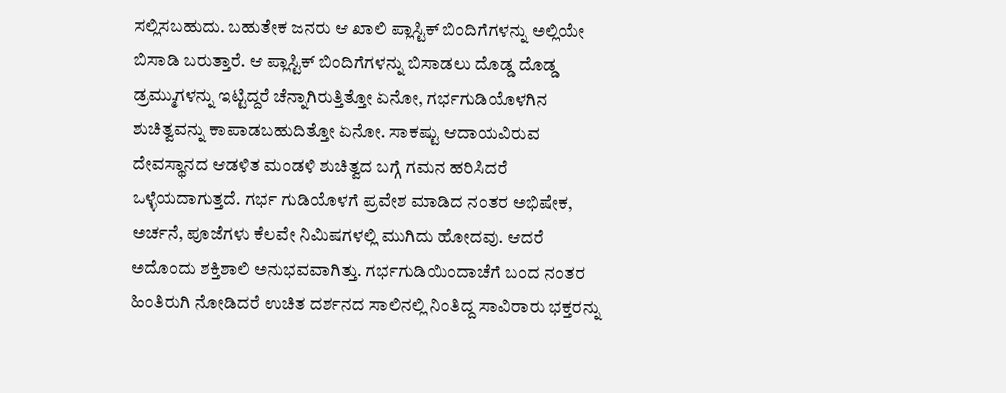ಸಲ್ಲಿಸಬಹುದು. ಬಹುತೇಕ ಜನರು ಆ ಖಾಲಿ ಪ್ಲಾಸ್ಟಿಕ್ ಬಿಂದಿಗೆಗಳನ್ನು ಅಲ್ಲಿಯೇ ಬಿಸಾಡಿ ಬರುತ್ತಾರೆ. ಆ ಪ್ಲಾಸ್ಟಿಕ್ ಬಿಂದಿಗೆಗಳನ್ನು ಬಿಸಾಡಲು ದೊಡ್ಡ ದೊಡ್ಡ ಡ್ರಮ್ಮುಗಳನ್ನು ಇಟ್ಟಿದ್ದರೆ ಚೆನ್ನಾಗಿರುತ್ತಿತ್ತೋ ಏನೋ, ಗರ್ಭಗುಡಿಯೊಳಗಿನ ಶುಚಿತ್ವವನ್ನು ಕಾಪಾಡಬಹುದಿತ್ತೋ ಏನೋ. ಸಾಕಷ್ಟು ಆದಾಯವಿರುವ ದೇವಸ್ಥಾನದ ಆಡಳಿತ ಮಂಡಳಿ ಶುಚಿತ್ವದ ಬಗ್ಗೆ ಗಮನ ಹರಿಸಿದರೆ ಒಳ್ಳೆಯದಾಗುತ್ತದೆ. ಗರ್ಭ ಗುಡಿಯೊಳಗೆ ಪ್ರವೇಶ ಮಾಡಿದ ನಂತರ ಅಭಿಷೇಕ, ಅರ್ಚನೆ, ಪೂಜೆಗಳು ಕೆಲವೇ ನಿಮಿಷಗಳಲ್ಲಿ ಮುಗಿದು ಹೋದವು. ಆದರೆ ಅದೊಂದು ಶಕ್ತಿಶಾಲಿ ಅನುಭವವಾಗಿತ್ತು. ಗರ್ಭಗುಡಿಯಿಂದಾಚೆಗೆ ಬಂದ ನಂತರ ಹಿಂತಿರುಗಿ ನೋಡಿದರೆ ಉಚಿತ ದರ್ಶನದ ಸಾಲಿನಲ್ಲಿ ನಿಂತಿದ್ದ ಸಾವಿರಾರು ಭಕ್ತರನ್ನು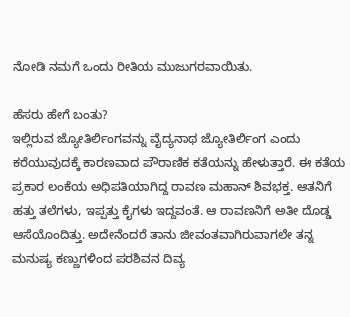ನೋಡಿ ನಮಗೆ ಒಂದು ರೀತಿಯ ಮುಜುಗರವಾಯಿತು.

ಹೆಸರು ಹೇಗೆ ಬಂತು?
ಇಲ್ಲಿರುವ ಜ್ಯೋತಿರ್ಲಿಂಗವನ್ನು ವೈದ್ಯನಾಥ ಜ್ಯೋತಿರ್ಲಿಂಗ ಎಂದು ಕರೆಯುವುದಕ್ಕೆ ಕಾರಣವಾದ ಪೌರಾಣಿಕ ಕತೆಯನ್ನು ಹೇಳುತ್ತಾರೆ. ಈ ಕತೆಯ ಪ್ರಕಾರ ಲಂಕೆಯ ಅಧಿಪತಿಯಾಗಿದ್ದ ರಾವಣ ಮಹಾನ್ ಶಿವಭಕ್ತ. ಆತನಿಗೆ ಹತ್ತು ತಲೆಗಳು, ಇಪ್ಪತ್ತು ಕೈಗಳು ಇದ್ದವಂತೆ. ಆ ರಾವಣನಿಗೆ ಅತೀ ದೊಡ್ಡ ಆಸೆಯೊಂದಿತ್ತು. ಅದೇನೆಂದರೆ ತಾನು ಜೀವಂತವಾಗಿರುವಾಗಲೇ ತನ್ನ ಮನುಷ್ಯ ಕಣ್ಣುಗಳಿಂದ ಪರಶಿವನ ದಿವ್ಯ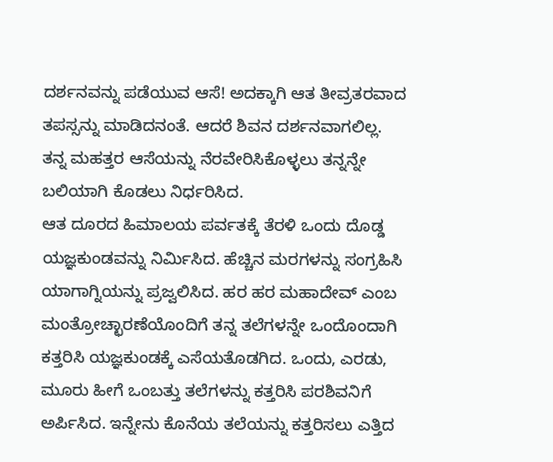ದರ್ಶನವನ್ನು ಪಡೆಯುವ ಆಸೆ! ಅದಕ್ಕಾಗಿ ಆತ ತೀವ್ರತರವಾದ ತಪಸ್ಸನ್ನು ಮಾಡಿದನಂತೆ. ಆದರೆ ಶಿವನ ದರ್ಶನವಾಗಲಿಲ್ಲ. ತನ್ನ ಮಹತ್ತರ ಆಸೆಯನ್ನು ನೆರವೇರಿಸಿಕೊಳ್ಳಲು ತನ್ನನ್ನೇ ಬಲಿಯಾಗಿ ಕೊಡಲು ನಿರ್ಧರಿಸಿದ.
ಆತ ದೂರದ ಹಿಮಾಲಯ ಪರ್ವತಕ್ಕೆ ತೆರಳಿ ಒಂದು ದೊಡ್ಡ ಯಜ್ಞಕುಂಡವನ್ನು ನಿರ್ಮಿಸಿದ. ಹೆಚ್ಚಿನ ಮರಗಳನ್ನು ಸಂಗ್ರಹಿಸಿ ಯಾಗಾಗ್ನಿಯನ್ನು ಪ್ರಜ್ವಲಿಸಿದ. ಹರ ಹರ ಮಹಾದೇವ್ ಎಂಬ ಮಂತ್ರೋಚ್ಛಾರಣೆಯೊಂದಿಗೆ ತನ್ನ ತಲೆಗಳನ್ನೇ ಒಂದೊಂದಾಗಿ ಕತ್ತರಿಸಿ ಯಜ್ಞಕುಂಡಕ್ಕೆ ಎಸೆಯತೊಡಗಿದ. ಒಂದು, ಎರಡು, ಮೂರು ಹೀಗೆ ಒಂಬತ್ತು ತಲೆಗಳನ್ನು ಕತ್ತರಿಸಿ ಪರಶಿವನಿಗೆ ಅರ್ಪಿಸಿದ. ಇನ್ನೇನು ಕೊನೆಯ ತಲೆಯನ್ನು ಕತ್ತರಿಸಲು ಎತ್ತಿದ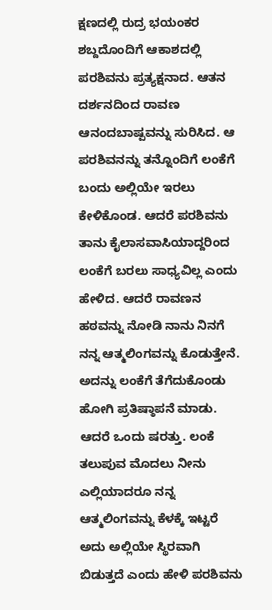ಕ್ಷಣದಲ್ಲಿ ರುದ್ರ ಭಯಂಕರ ಶಬ್ದದೊಂದಿಗೆ ಆಕಾಶದಲ್ಲಿ ಪರಶಿವನು ಪ್ರತ್ಯಕ್ಷನಾದ. ಆತನ ದರ್ಶನದಿಂದ ರಾವಣ ಆನಂದಬಾಷ್ಪವನ್ನು ಸುರಿಸಿದ. ಆ ಪರಶಿವನನ್ನು ತನ್ನೊಂದಿಗೆ ಲಂಕೆಗೆ ಬಂದು ಅಲ್ಲಿಯೇ ಇರಲು ಕೇಳಿಕೊಂಡ. ಆದರೆ ಪರಶಿವನು ತಾನು ಕೈಲಾಸವಾಸಿಯಾದ್ದರಿಂದ ಲಂಕೆಗೆ ಬರಲು ಸಾಧ್ಯವಿಲ್ಲ ಎಂದು ಹೇಳಿದ. ಆದರೆ ರಾವಣನ ಹಠವನ್ನು ನೋಡಿ ನಾನು ನಿನಗೆ ನನ್ನ ಆತ್ಮಲಿಂಗವನ್ನು ಕೊಡುತ್ತೇನೆ. ಅದನ್ನು ಲಂಕೆಗೆ ತೆಗೆದುಕೊಂಡು ಹೋಗಿ ಪ್ರತಿಷ್ಠಾಪನೆ ಮಾಡು. ಆದರೆ ಒಂದು ಷರತ್ತು. ಲಂಕೆ ತಲುಪುವ ಮೊದಲು ನೀನು ಎಲ್ಲಿಯಾದರೂ ನನ್ನ ಆತ್ಮಲಿಂಗವನ್ನು ಕೆಳಕ್ಕೆ ಇಟ್ಟರೆ ಅದು ಅಲ್ಲಿಯೇ ಸ್ಥಿರವಾಗಿ ಬಿಡುತ್ತದೆ ಎಂದು ಹೇಳಿ ಪರಶಿವನು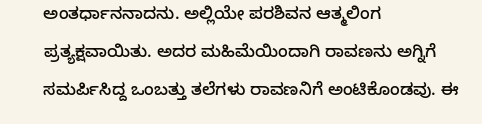ಅಂತರ್ಧಾನನಾದನು. ಅಲ್ಲಿಯೇ ಪರಶಿವನ ಆತ್ಮಲಿಂಗ ಪ್ರತ್ಯಕ್ಷವಾಯಿತು. ಅದರ ಮಹಿಮೆಯಿಂದಾಗಿ ರಾವಣನು ಅಗ್ನಿಗೆ ಸಮರ್ಪಿಸಿದ್ದ ಒಂಬತ್ತು ತಲೆಗಳು ರಾವಣನಿಗೆ ಅಂಟಿಕೊಂಡವು. ಈ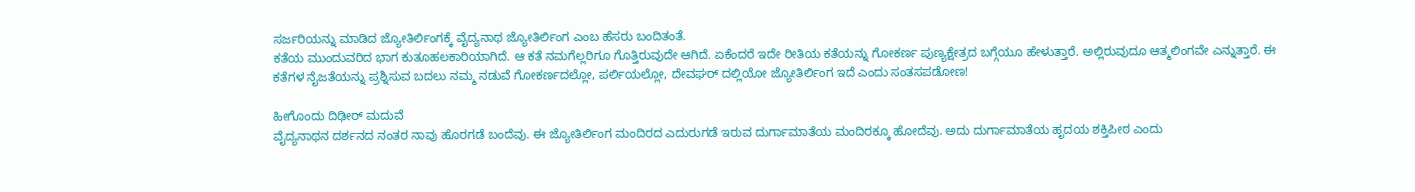ಸರ್ಜರಿಯನ್ನು ಮಾಡಿದ ಜ್ಯೋತಿರ್ಲಿಂಗಕ್ಕೆ ವೈದ್ಯನಾಥ ಜ್ಯೋತಿರ್ಲಿಂಗ ಎಂಬ ಹೆಸರು ಬಂದಿತಂತೆ.
ಕತೆಯ ಮುಂದುವರಿದ ಭಾಗ ಕುತೂಹಲಕಾರಿಯಾಗಿದೆ. ಆ ಕತೆ ನಮಗೆಲ್ಲರಿಗೂ ಗೊತ್ತಿರುವುದೇ ಆಗಿದೆ. ಏಕೆಂದರೆ ಇದೇ ರೀತಿಯ ಕತೆಯನ್ನು ಗೋಕರ್ಣ ಪುಣ್ಯಕ್ಷೇತ್ರದ ಬಗ್ಗೆಯೂ ಹೇಳುತ್ತಾರೆ. ಅಲ್ಲಿರುವುದೂ ಆತ್ಮಲಿಂಗವೇ ಎನ್ನುತ್ತಾರೆ. ಈ ಕತೆಗಳ ನೈಜತೆಯನ್ನು ಪ್ರಶ್ನಿಸುವ ಬದಲು ನಮ್ಮ ನಡುವೆ ಗೋಕರ್ಣದಲ್ಲೋ, ಪರ್ಲಿಯಲ್ಲೋ, ದೇವಘರ್ ದಲ್ಲಿಯೋ ಜ್ಯೋತಿರ್ಲಿಂಗ ಇದೆ ಎಂದು ಸಂತಸಪಡೋಣ!

ಹೀಗೊಂದು ದಿಢೀರ್ ಮದುವೆ
ವೈದ್ಯನಾಥನ ದರ್ಶನದ ನಂತರ ನಾವು ಹೊರಗಡೆ ಬಂದೆವು. ಈ ಜ್ಯೋತಿರ್ಲಿಂಗ ಮಂದಿರದ ಎದುರುಗಡೆ ಇರುವ ದುರ್ಗಾಮಾತೆಯ ಮಂದಿರಕ್ಕೂ ಹೋದೆವು. ಅದು ದುರ್ಗಾಮಾತೆಯ ಹೃದಯ ಶಕ್ತಿಪೀಠ ಎಂದು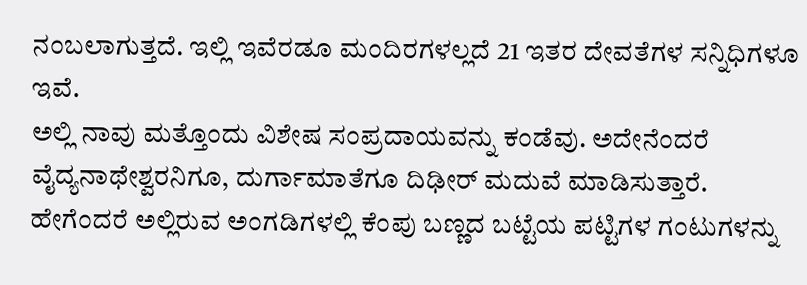ನಂಬಲಾಗುತ್ತದೆ. ಇಲ್ಲಿ ಇವೆರಡೂ ಮಂದಿರಗಳಲ್ಲದೆ 21 ಇತರ ದೇವತೆಗಳ ಸನ್ನಿಧಿಗಳೂ ಇವೆ.
ಅಲ್ಲಿ ನಾವು ಮತ್ತೊಂದು ವಿಶೇಷ ಸಂಪ್ರದಾಯವನ್ನು ಕಂಡೆವು. ಅದೇನೆಂದರೆ ವೈದ್ಯನಾಥೇಶ್ವರನಿಗೂ, ದುರ್ಗಾಮಾತೆಗೂ ದಿಢೀರ್ ಮದುವೆ ಮಾಡಿಸುತ್ತಾರೆ. ಹೇಗೆಂದರೆ ಅಲ್ಲಿರುವ ಅಂಗಡಿಗಳಲ್ಲಿ ಕೆಂಪು ಬಣ್ಣದ ಬಟ್ಟೆಯ ಪಟ್ಟಿಗಳ ಗಂಟುಗಳನ್ನು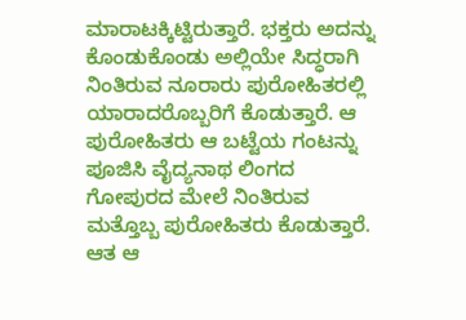ಮಾರಾಟಕ್ಕಿಟ್ಟಿರುತ್ತಾರೆ. ಭಕ್ತರು ಅದನ್ನು ಕೊಂಡುಕೊಂಡು ಅಲ್ಲಿಯೇ ಸಿದ್ಧರಾಗಿ ನಿಂತಿರುವ ನೂರಾರು ಪುರೋಹಿತರಲ್ಲಿ ಯಾರಾದರೊಬ್ಬರಿಗೆ ಕೊಡುತ್ತಾರೆ. ಆ ಪುರೋಹಿತರು ಆ ಬಟ್ಟೆಯ ಗಂಟನ್ನು ಪೂಜಿಸಿ ವೈದ್ಯನಾಥ ಲಿಂಗದ ಗೋಪುರದ ಮೇಲೆ ನಿಂತಿರುವ ಮತ್ತೊಬ್ಬ ಪುರೋಹಿತರು ಕೊಡುತ್ತಾರೆ. ಆತ ಆ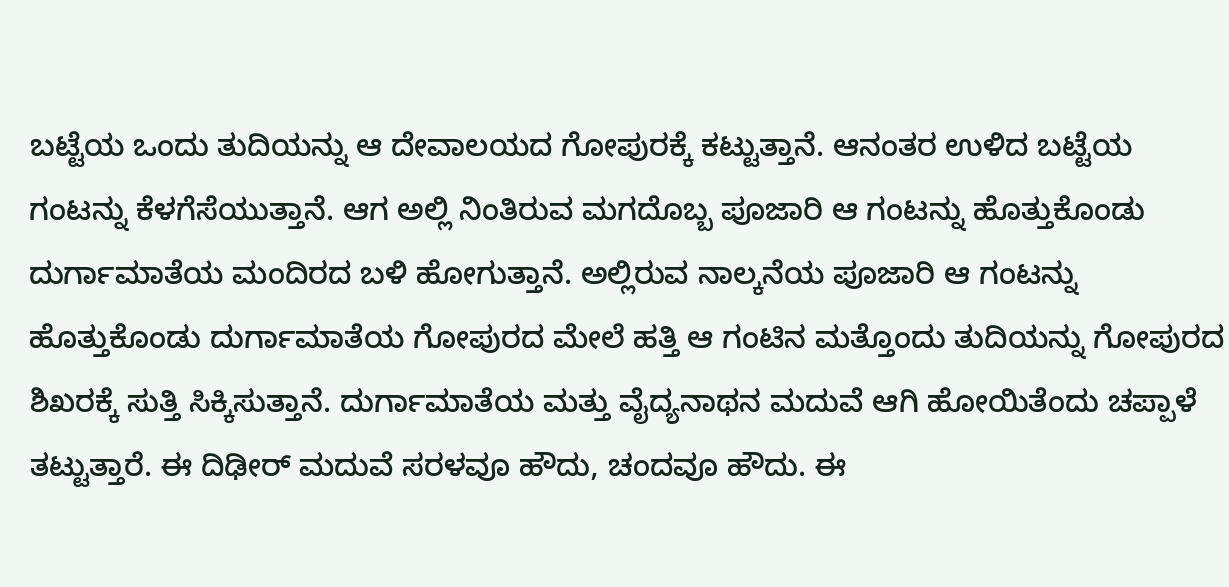ಬಟ್ಟೆಯ ಒಂದು ತುದಿಯನ್ನು ಆ ದೇವಾಲಯದ ಗೋಪುರಕ್ಕೆ ಕಟ್ಟುತ್ತಾನೆ. ಆನಂತರ ಉಳಿದ ಬಟ್ಟೆಯ ಗಂಟನ್ನು ಕೆಳಗೆಸೆಯುತ್ತಾನೆ. ಆಗ ಅಲ್ಲಿ ನಿಂತಿರುವ ಮಗದೊಬ್ಬ ಪೂಜಾರಿ ಆ ಗಂಟನ್ನು ಹೊತ್ತುಕೊಂಡು ದುರ್ಗಾಮಾತೆಯ ಮಂದಿರದ ಬಳಿ ಹೋಗುತ್ತಾನೆ. ಅಲ್ಲಿರುವ ನಾಲ್ಕನೆಯ ಪೂಜಾರಿ ಆ ಗಂಟನ್ನು ಹೊತ್ತುಕೊಂಡು ದುರ್ಗಾಮಾತೆಯ ಗೋಪುರದ ಮೇಲೆ ಹತ್ತಿ ಆ ಗಂಟಿನ ಮತ್ತೊಂದು ತುದಿಯನ್ನು ಗೋಪುರದ ಶಿಖರಕ್ಕೆ ಸುತ್ತಿ ಸಿಕ್ಕಿಸುತ್ತಾನೆ. ದುರ್ಗಾಮಾತೆಯ ಮತ್ತು ವೈದ್ಯನಾಥನ ಮದುವೆ ಆಗಿ ಹೋಯಿತೆಂದು ಚಪ್ಪಾಳೆ ತಟ್ಟುತ್ತಾರೆ. ಈ ದಿಢೀರ್ ಮದುವೆ ಸರಳವೂ ಹೌದು, ಚಂದವೂ ಹೌದು. ಈ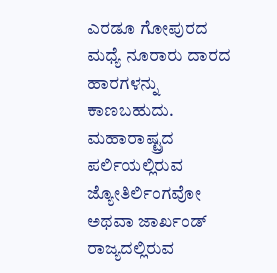ಎರಡೂ ಗೋಪುರದ ಮಧ್ಯೆ ನೂರಾರು ದಾರದ ಹಾರಗಳನ್ನು ಕಾಣಬಹುದು.
ಮಹಾರಾಷ್ಟ್ರದ ಪರ್ಲಿಯಲ್ಲಿರುವ ಜ್ಯೋತಿರ್ಲಿಂಗವೋ ಅಥವಾ ಜಾರ್ಖಂಡ್ ರಾಜ್ಯದಲ್ಲಿರುವ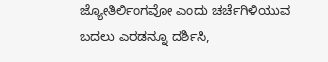ಜ್ಯೋತಿರ್ಲಿಂಗವೋ ಎಂದು ಚರ್ಚೆಗಿಳಿಯುವ ಬದಲು ಎರಡನ್ನೂ ದರ್ಶಿಸಿ,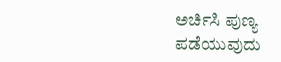ಅರ್ಚಿಸಿ ಪುಣ್ಯ ಪಡೆಯುವುದು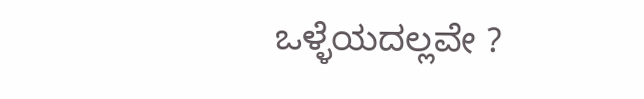ಒಳ್ಳೆಯದಲ್ಲವೇ ?